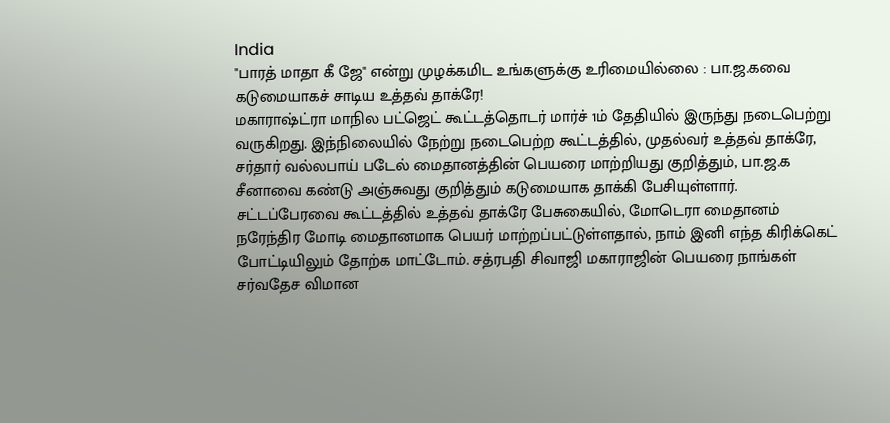India
"பாரத் மாதா கீ ஜே" என்று முழக்கமிட உங்களுக்கு உரிமையில்லை : பா.ஜ.கவை கடுமையாகச் சாடிய உத்தவ் தாக்ரே!
மகாராஷ்ட்ரா மாநில பட்ஜெட் கூட்டத்தொடர் மார்ச் 1ம் தேதியில் இருந்து நடைபெற்று வருகிறது. இந்நிலையில் நேற்று நடைபெற்ற கூட்டத்தில், முதல்வர் உத்தவ் தாக்ரே, சர்தார் வல்லபாய் படேல் மைதானத்தின் பெயரை மாற்றியது குறித்தும், பா.ஜ.க சீனாவை கண்டு அஞ்சுவது குறித்தும் கடுமையாக தாக்கி பேசியுள்ளார்.
சட்டப்பேரவை கூட்டத்தில் உத்தவ் தாக்ரே பேசுகையில், மோடெரா மைதானம் நரேந்திர மோடி மைதானமாக பெயர் மாற்றப்பட்டுள்ளதால், நாம் இனி எந்த கிரிக்கெட் போட்டியிலும் தோற்க மாட்டோம். சத்ரபதி சிவாஜி மகாராஜின் பெயரை நாங்கள் சர்வதேச விமான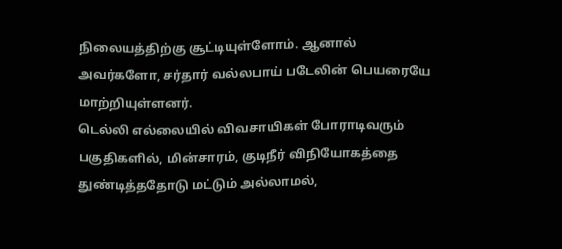நிலையத்திற்கு சூட்டியுள்ளோம். ஆனால் அவர்களோ, சர்தார் வல்லபாய் படேலின் பெயரையே மாற்றியுள்ளனர்.
டெல்லி எல்லையில் விவசாயிகள் போராடிவரும் பகுதிகளில், மின்சாரம், குடிநீர் விநியோகத்தை துண்டித்ததோடு மட்டும் அல்லாமல்,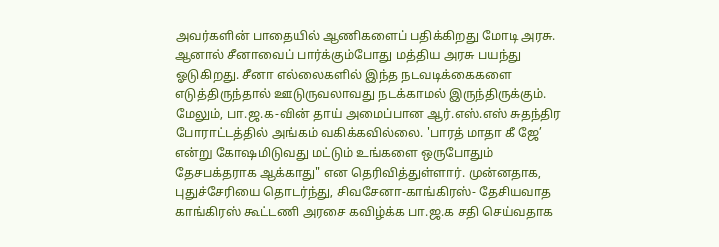அவர்களின் பாதையில் ஆணிகளைப் பதிக்கிறது மோடி அரசு. ஆனால் சீனாவைப் பார்க்கும்போது மத்திய அரசு பயந்து ஓடுகிறது. சீனா எல்லைகளில் இந்த நடவடிக்கைகளை எடுத்திருந்தால் ஊடுருவலாவது நடக்காமல் இருந்திருக்கும்.
மேலும், பா.ஜ.க-வின் தாய் அமைப்பான ஆர்.எஸ்.எஸ் சுதந்திர போராட்டத்தில் அங்கம் வகிக்கவில்லை. 'பாரத் மாதா கீ ஜே’ என்று கோஷமிடுவது மட்டும் உங்களை ஒருபோதும் தேசபக்தராக ஆக்காது" என தெரிவித்துள்ளார். முன்னதாக, புதுச்சேரியை தொடர்ந்து, சிவசேனா-காங்கிரஸ்- தேசியவாத காங்கிரஸ் கூட்டணி அரசை கவிழ்க்க பா.ஜ.க சதி செய்வதாக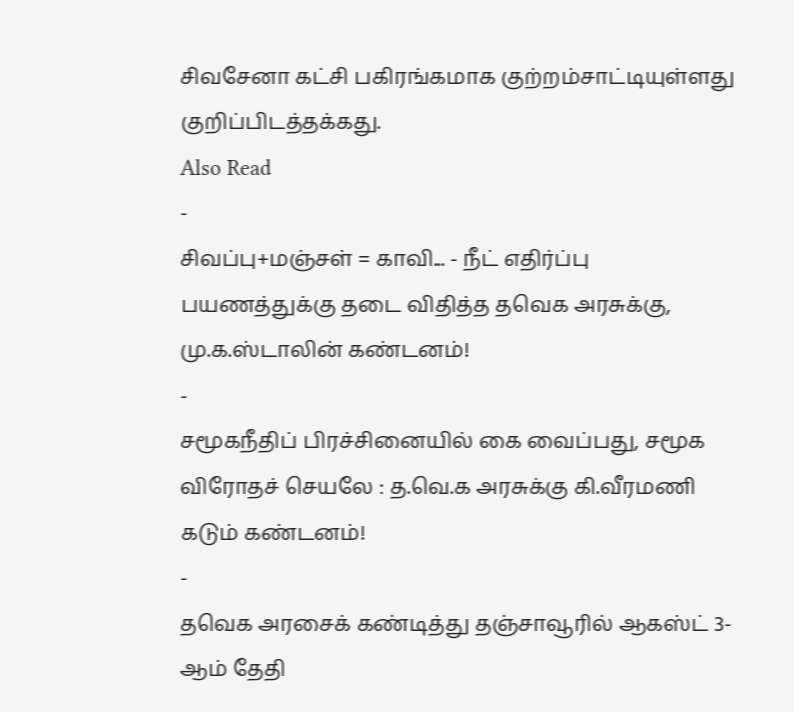சிவசேனா கட்சி பகிரங்கமாக குற்றம்சாட்டியுள்ளது குறிப்பிடத்தக்கது.
Also Read
-
சிவப்பு+மஞ்சள் = காவி... - நீட் எதிர்ப்பு பயணத்துக்கு தடை விதித்த தவெக அரசுக்கு, மு.க.ஸ்டாலின் கண்டனம்!
-
சமூகநீதிப் பிரச்சினையில் கை வைப்பது, சமூக விரோதச் செயலே : த.வெ.க அரசுக்கு கி.வீரமணி கடும் கண்டனம்!
-
தவெக அரசைக் கண்டித்து தஞ்சாவூரில் ஆகஸ்ட் 3-ஆம் தேதி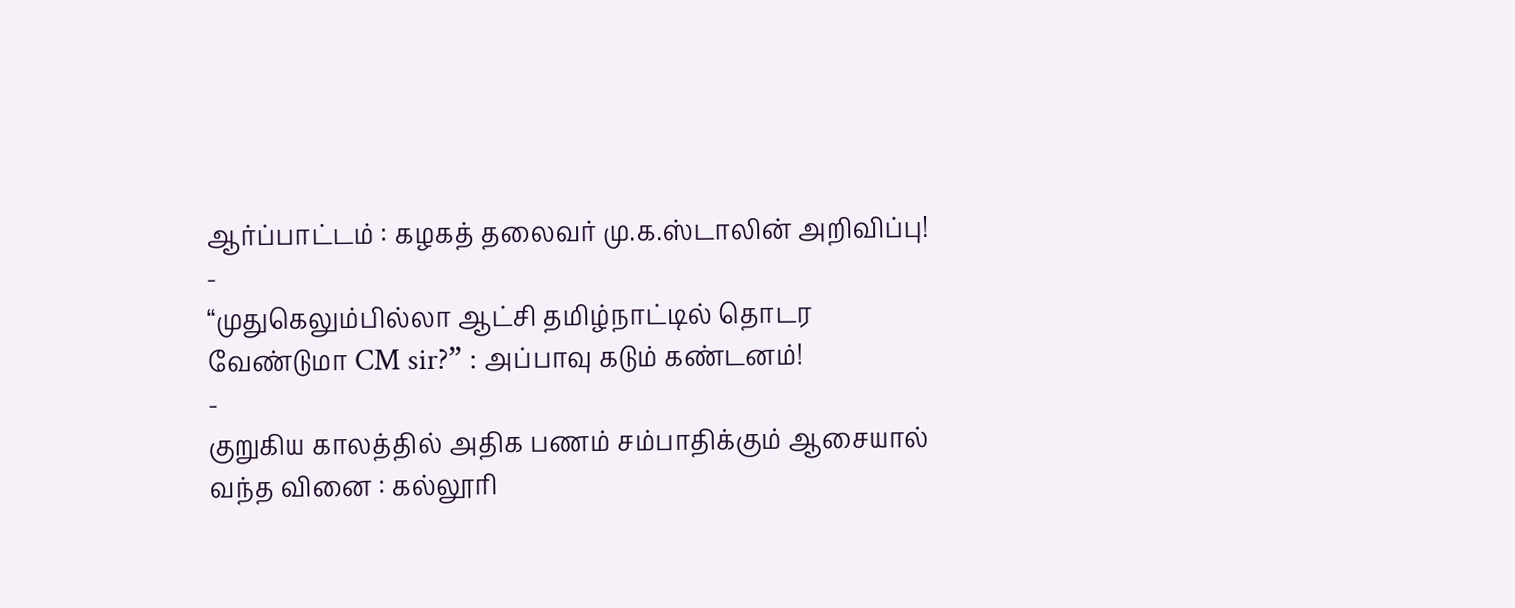ஆர்ப்பாட்டம் : கழகத் தலைவர் மு.க.ஸ்டாலின் அறிவிப்பு!
-
“முதுகெலும்பில்லா ஆட்சி தமிழ்நாட்டில் தொடர வேண்டுமா CM sir?” : அப்பாவு கடும் கண்டனம்!
-
குறுகிய காலத்தில் அதிக பணம் சம்பாதிக்கும் ஆசையால் வந்த வினை : கல்லூரி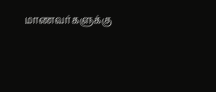மாணவர்களுக்கு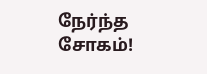நேர்ந்த சோகம்!